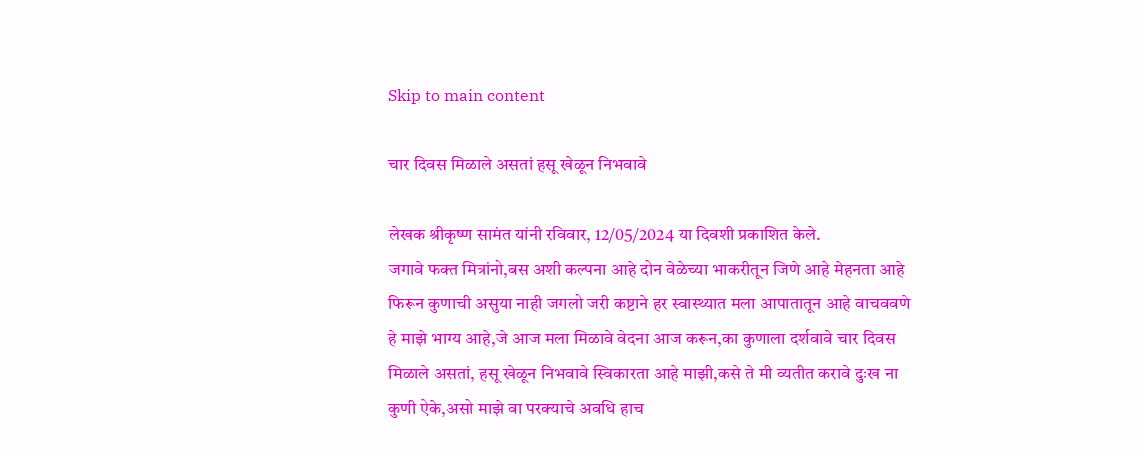Skip to main content

चार दिवस मिळाले असतां हसू खेळून निभवावे

लेखक श्रीकृष्ण सामंत यांनी रविवार, 12/05/2024 या दिवशी प्रकाशित केले.
जगावे फक्त मित्रांनो,बस अशी कल्पना आहे दोन वेळेच्या भाकरीतून जिणे आहे मेहनता आहे फिरून कुणाची असुया नाही जगलो जरी कष्टाने हर स्वास्थ्यात मला आपातातून आहे वाचववणे हे माझे भाग्य आहे,जे आज मला मिळावे वेदना आज करून,का कुणाला दर्शवावे चार दिवस मिळाले असतां, हसू खेळून निभवावे स्विकारता आहे माझी,कसे ते मी व्यतीत करावे दुःख ना कुणी ऐके,असो माझे वा परक्याचे अवधि हाच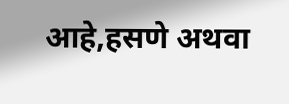आहे,हसणे अथवा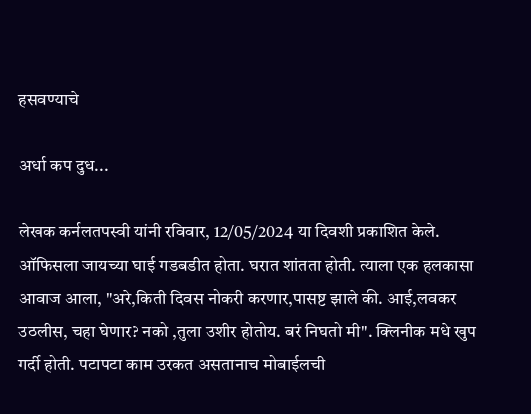हसवण्याचे

अर्धा कप दुध...

लेखक कर्नलतपस्वी यांनी रविवार, 12/05/2024 या दिवशी प्रकाशित केले.
ऑफिसला जायच्या घाई गडबडीत होता. घरात शांतता होती. त्याला एक हलकासा आवाज आला, "अरे,किती दिवस नोकरी करणार,पासष्ट झाले की. आई,लवकर उठलीस, चहा घेणार? नको ,तुला उशीर होतोय. बरं निघतो मी". क्लिनीक मधे खुप गर्दी होती. पटापटा काम उरकत असतानाच मोबाईलची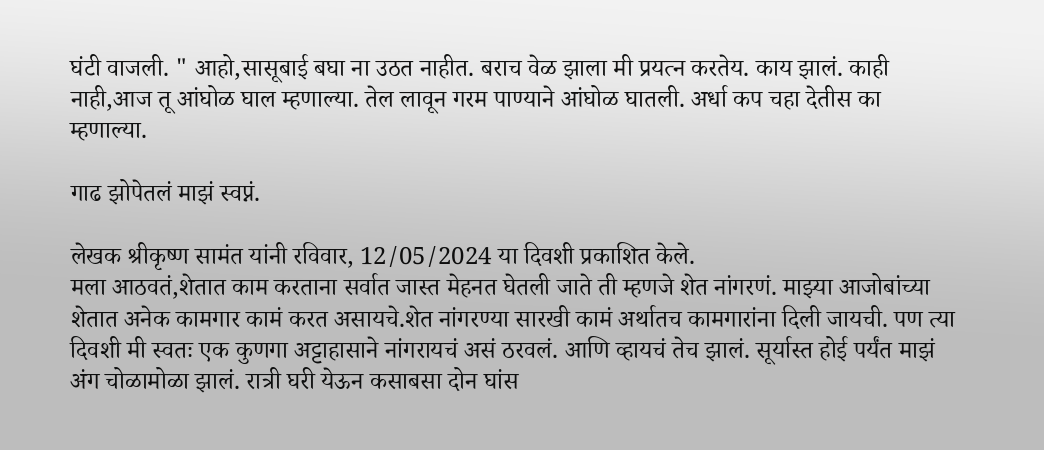घंटी वाजली. " आहो,सासूबाई बघा ना उठत नाहीत. बराच वेळ झाला मी प्रयत्न करतेय. काय झालं. काही नाही,आज तू आंघोळ घाल म्हणाल्या. तेल लावून गरम पाण्याने आंघोळ घातली. अर्धा कप चहा देतीस का म्हणाल्या.

गाढ झोपेतलं माझं स्वप्नं.

लेखक श्रीकृष्ण सामंत यांनी रविवार, 12/05/2024 या दिवशी प्रकाशित केले.
मला आठवतं,शेतात काम करताना सर्वात जास्त मेहनत घेतली जाते ती म्हणजे शेत नांगरणं. माझ्या आजोबांच्या शेतात अनेक कामगार कामं करत असायचे.शेत नांगरण्या सारखी कामं अर्थातच कामगारांना दिली जायची. पण त्या दिवशी मी स्वतः एक कुणगा अट्टाहासाने नांगरायचं असं ठरवलं. आणि व्हायचं तेच झालं. सूर्यास्त होई पर्यंत माझं अंग चोळामोळा झालं. रात्री घरी येऊन कसाबसा दोन घांस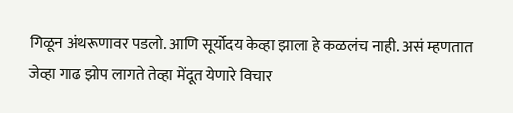गिळून अंथरूणावर पडलो. आणि सूर्योदय केव्हा झाला हे कळलंच नाही. असं म्हणतात जेव्हा गाढ झोप लागते तेव्हा मेंदूत येणारे विचार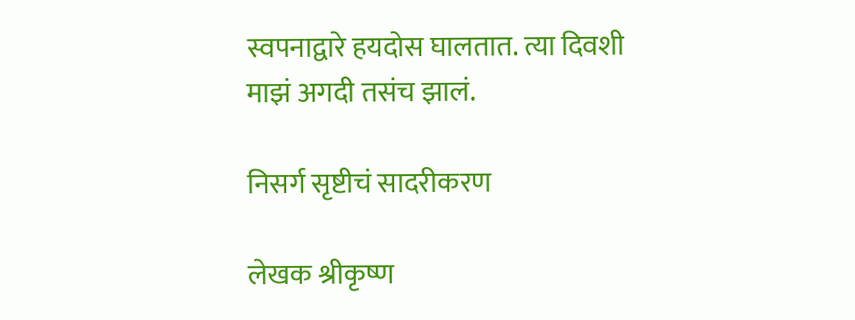स्वपनाद्वारे हयदोस घालतात. त्या दिवशी माझं अगदी तसंच झालं.

निसर्ग सृष्टीचं सादरीकरण

लेखक श्रीकृष्ण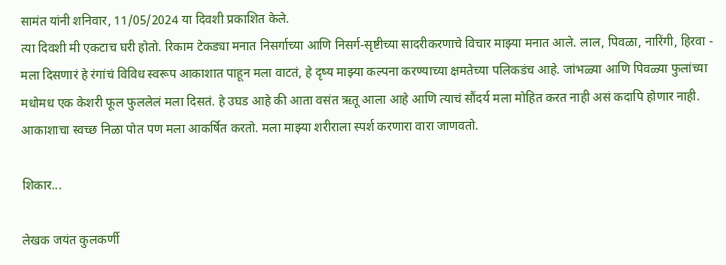सामंत यांनी शनिवार, 11/05/2024 या दिवशी प्रकाशित केले.
त्या दिवशी मी एकटाच घरी होतो. रिकाम टेकड्या मनात निसर्गाच्या आणि निसर्ग-सृष्टीच्या सादरीकरणाचे विचार माझ्या मनात आले. लाल, पिवळा, नारिंगी, हिरवा - मला दिसणारं हे रंगांचं विविध स्वरूप आकाशात पाहून मला वाटतं, हे दृष्य माझ्या कल्पना करण्याच्या क्षमतेच्या पलिकडंच आहे. जांभळ्या आणि पिवळ्या फुलांच्या मधोमध एक केशरी फूल फुललेलं मला दिसतं. हे उघड आहे की आता वसंत ऋतू आला आहे आणि त्याचं सौंदर्य मला मोहित करत नाही असं कदापि होणार नाही. आकाशाचा स्वच्छ निळा पोत पण मला आकर्षित करतो. मला माझ्या शरीराला स्पर्श करणारा वारा जाणवतो.

शिकार...

लेखक जयंत कुलकर्णी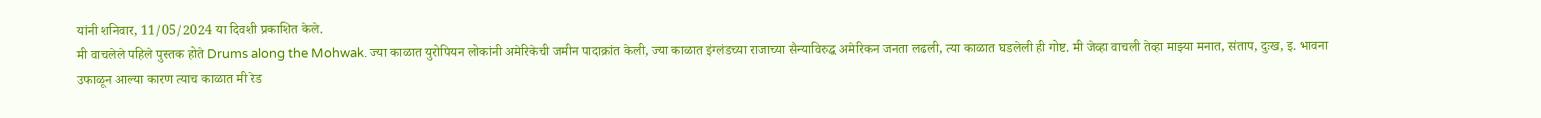यांनी शनिवार, 11/05/2024 या दिवशी प्रकाशित केले.
मी वाचलेले पहिले पुस्तक होते Drums along the Mohwak. ज्या काळात युरोपियन लोकांनी अमेरिकेची जमीन पादाक्रांत केली, ज्या काळात इंग्लंडच्या राजाच्या सैन्याविरुद्ध अमेरिकन जनता लढली, त्या काळात घडलेली ही गोष्ट. मी जेव्हा वाचली तेव्हा माझ्या मनात, संताप, दुःख, इ. भावना उफाळून आल्या कारण त्याच काळात मी रेड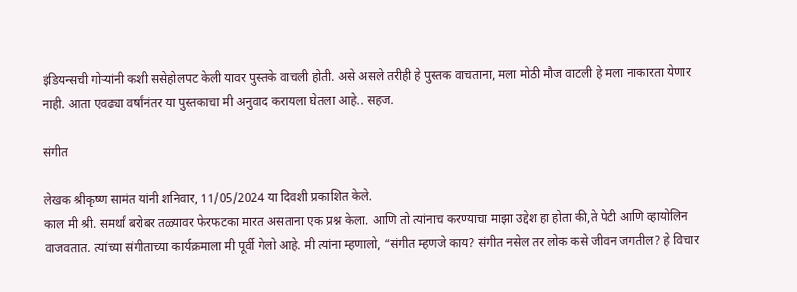इंडियन्सची गोऱ्यांनी कशी ससेहोलपट केली यावर पुस्तके वाचली होती. असे असले तरीही हे पुस्तक वाचताना, मला मोठी मौज वाटली हे मला नाकारता येणार नाही. आता एवढ्या वर्षांनंतर या पुस्तकाचा मी अनुवाद करायला घेतला आहे.. सहज.

संगीत

लेखक श्रीकृष्ण सामंत यांनी शनिवार, 11/05/2024 या दिवशी प्रकाशित केले.
काल मी श्री. समर्थां बरोबर तळ्यावर फेरफटका मारत असताना एक प्रश्न केला. आणि तो त्यांनाच करण्याचा माझा उद्देश हा होता की,ते पेटी आणि व्हायोलिन वाजवतात. त्यांच्या संगीताच्या कार्यक्रमाला मी पूर्वी गेलो आहे. मी त्यांना म्हणालो, “संगीत म्हणजे काय? संगीत नसेल तर लोक कसे जीवन जगतील? हे विचार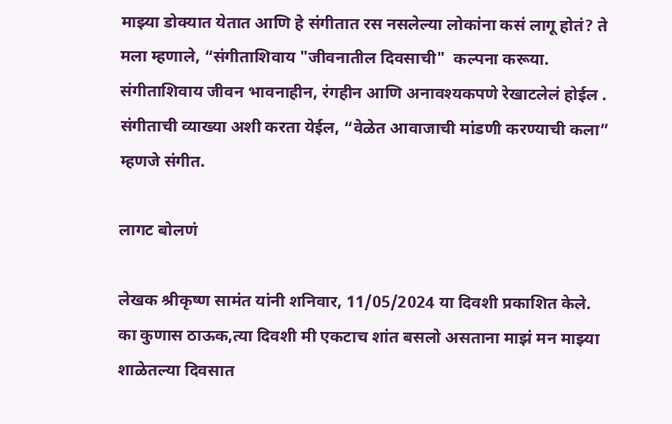माझ्या डोक्यात येतात आणि हे संगीतात रस नसलेल्या लोकांना कसं लागू होतं? ते मला म्हणाले, “संगीताशिवाय "जीवनातील दिवसाची"  कल्पना करूया. संगीताशिवाय जीवन भावनाहीन, रंगहीन आणि अनावश्यकपणे रेखाटलेलं होईल . संगीताची व्याख्या अशी करता येईल, “वेळेत आवाजाची मांडणी करण्याची कला” म्हणजे संगीत.

लागट बोलणं

लेखक श्रीकृष्ण सामंत यांनी शनिवार, 11/05/2024 या दिवशी प्रकाशित केले.
का कुणास ठाऊक,त्या दिवशी मी एकटाच शांत बसलो असताना माझं मन माझ्या शाळेतल्या दिवसात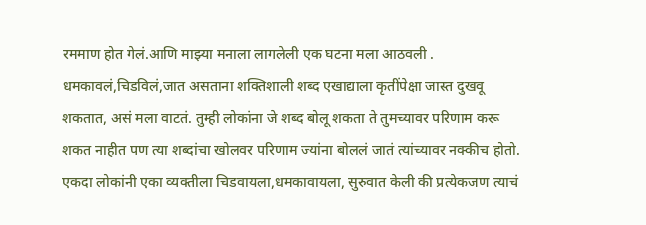रममाण होत गेलं.आणि माझ्या मनाला लागलेली एक घटना मला आठवली . धमकावलं,चिडविलं,जात असताना शक्तिशाली शब्द एखाद्याला कृतींपेक्षा जास्त दुखवू शकतात, असं मला वाटतं. तुम्ही लोकांना जे शब्द बोलू शकता ते तुमच्यावर परिणाम करू शकत नाहीत पण त्या शब्दांचा खोलवर परिणाम ज्यांना बोललं जातं त्यांच्यावर नक्कीच होतो. एकदा लोकांनी एका व्यक्तीला चिडवायला,धमकावायला, सुरुवात केली की प्रत्येकजण त्याचं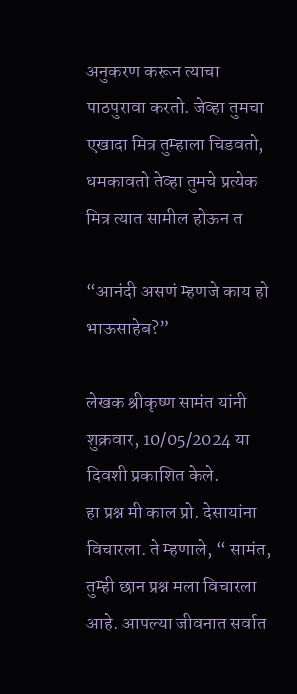अनुकरण करून त्याचा पाठपुरावा करतो. जेव्हा तुमचा एखादा मित्र तुम्हाला चिडवतो, धमकावतो तेव्हा तुमचे प्रत्येक मित्र त्यात सामील होऊन त

“आनंदी असणं म्हणजे काय हो भाऊसाहेब?”

लेखक श्रीकृष्ण सामंत यांनी शुक्रवार, 10/05/2024 या दिवशी प्रकाशित केले.
हा प्रश्न मी काल प्रो. देसायांना विचारला. ते म्हणाले, “ सामंत, तुम्ही छान प्रश्न मला विचारला आहे. आपल्या जीवनात सर्वात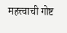महत्त्वाची गोष्ट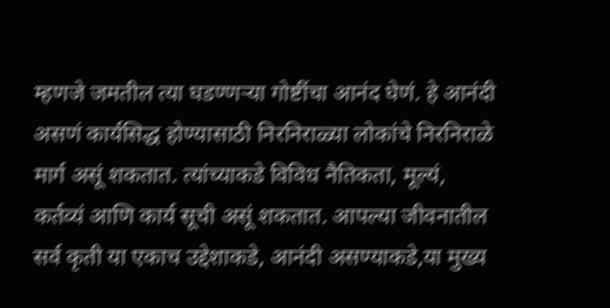म्हणजे जमतील त्या घडण्णऱ्या गोष्टींचा आनंद घेणं. हे आनंदी असणं कार्यसिद्ध होण्यासाठी निरनिराळ्या लोकांचे निरनिराळे मार्ग असूं शकतात. त्यांच्याकडे विविध नैतिकता, मूल्यं, कर्तव्यं आणि कार्य सूची असूं शकतात. आपल्या जीवनातील सर्व कृती या एकाच उद्देशाकडे, आनंदी असण्याकडे,या मुख्य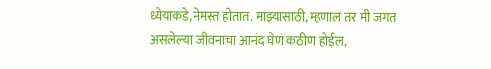ध्येयाकडे,नेमस्त होतात. माझ्यासाठी, म्हणाल तर मी जगत असलेल्या जीवनाचा आनंद घेणं कठीण होईल,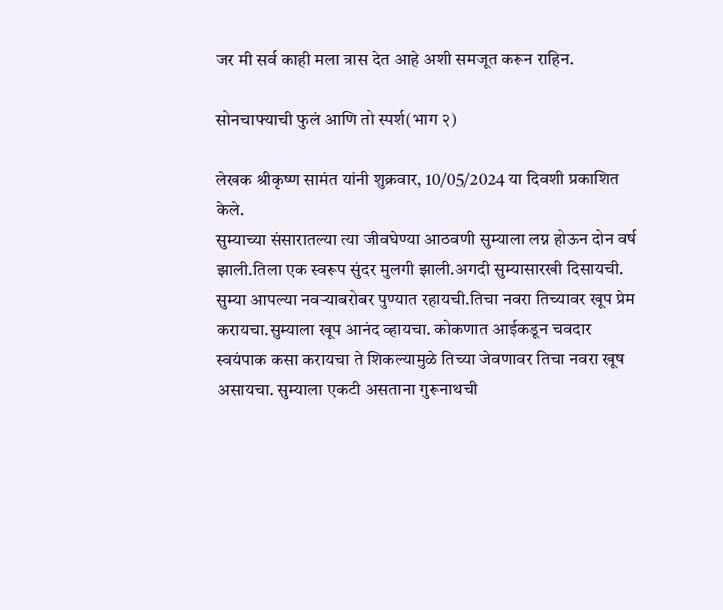जर मी सर्व काही मला त्रास देत आहे अशी समजूत करून राहिन.

सोनचाफ्याची फुलं आणि तो स्पर्श(भाग २)

लेखक श्रीकृष्ण सामंत यांनी शुक्रवार, 10/05/2024 या दिवशी प्रकाशित केले.
सुम्याच्या संसारातल्या त्या जीवघेण्या आठवणी सुम्याला लग्न होऊन दोन वर्ष झाली.तिला एक स्वरूप सुंदर मुलगी झाली.अगदी सुम्यासारखी दिसायची. सुम्या आपल्या नवर्‍याबरोबर पुण्यात रहायची.तिचा नवरा तिच्यावर खूप प्रेम करायचा.सुम्याला खूप आनंद व्हायचा. कोकणात आईकडून चवदार स्वयंपाक कसा करायचा ते शिकल्यामुळे तिच्या जेवणावर तिचा नवरा खूष असायचा. सुम्याला एकटी असताना गुरूनाथची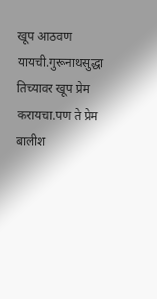खूप आठवण यायची.गुरूनाथसुद्धा तिच्यावर खूप प्रेम करायचा.पण ते प्रेम बालीश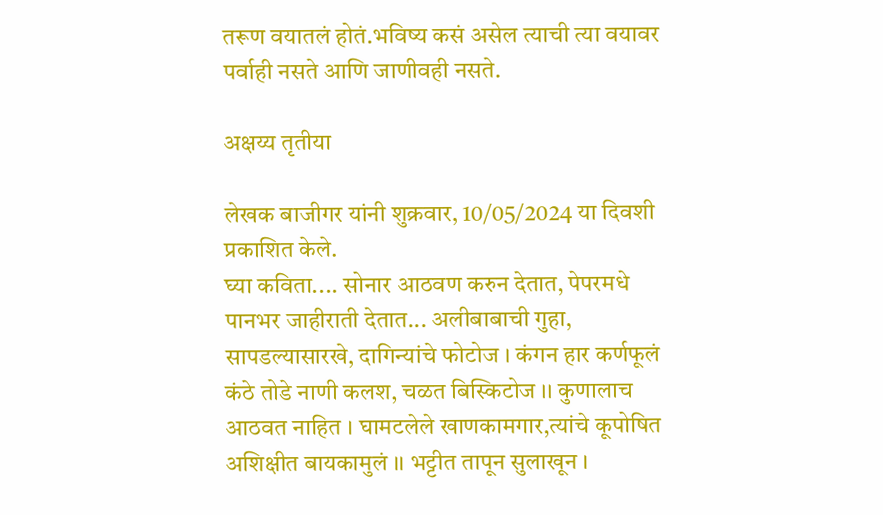तरूण वयातलं होतं.भविष्य कसं असेल त्याची त्या वयावर पर्वाही नसते आणि जाणीवही नसते.

अक्षय्य तृतीया

लेखक बाजीगर यांनी शुक्रवार, 10/05/2024 या दिवशी प्रकाशित केले.
घ्या कविता.... सोनार आठवण करुन देतात, पेपरमधे पानभर जाहीराती देतात... अलीबाबाची गुहा, सापडल्यासारखे, दागिन्यांचे फोटोज । कंगन हार कर्णफूलं कंठे तोडे नाणी कलश, चळत बिस्किटोज ।। कुणालाच आठवत नाहित । घामटलेले खाणकामगार,त्यांचे कूपोषित अशिक्षीत बायकामुलं ।। भट्टीत तापून सुलाखून ।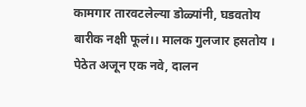कामगार तारवटलेल्या डोळ्यांनी, घडवतोय बारीक नक्षी फूलं।। मालक गुलजार हसतोय । पेठेत अजून एक नवे, दालन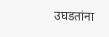उघडतांना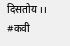दिसतोय ।। #कवी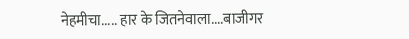नेहमीचा..... हार के जितनेवाला....बाजीगर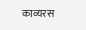काव्यरस